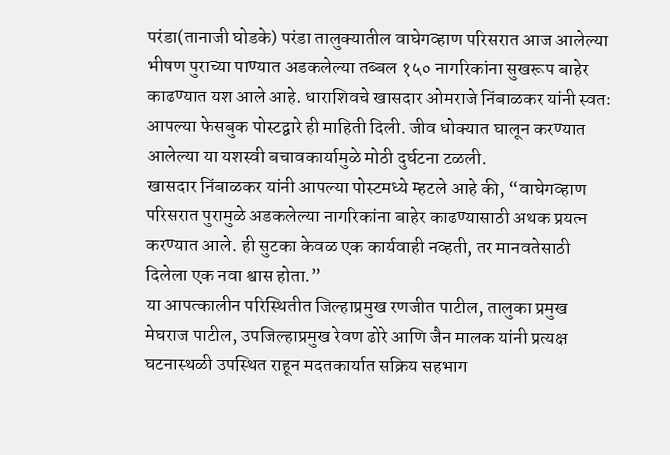परंडा(तानाजी घोडके) परंडा तालुक्यातील वाघेगव्हाण परिसरात आज आलेल्या भीषण पुराच्या पाण्यात अडकलेल्या तब्बल १५० नागरिकांना सुखरूप बाहेर काढण्यात यश आले आहे. धाराशिवचे खासदार ओमराजे निंबाळकर यांनी स्वतः आपल्या फेसबुक पोस्टद्वारे ही माहिती दिली. जीव धोक्यात घालून करण्यात आलेल्या या यशस्वी बचावकार्यामुळे मोठी दुर्घटना टळली.
खासदार निंबाळकर यांनी आपल्या पोस्टमध्ये म्हटले आहे की, “वाघेगव्हाण परिसरात पुरामुळे अडकलेल्या नागरिकांना बाहेर काढण्यासाठी अथक प्रयत्न करण्यात आले. ही सुटका केवळ एक कार्यवाही नव्हती, तर मानवतेसाठी दिलेला एक नवा श्वास होता.”
या आपत्कालीन परिस्थितीत जिल्हाप्रमुख रणजीत पाटील, तालुका प्रमुख मेघराज पाटील, उपजिल्हाप्रमुख रेवण ढोरे आणि जैन मालक यांनी प्रत्यक्ष घटनास्थळी उपस्थित राहून मदतकार्यात सक्रिय सहभाग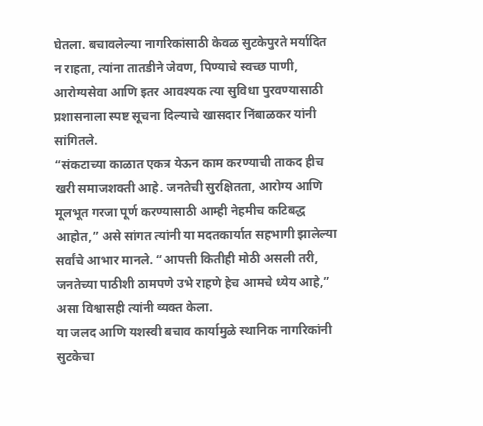घेतला. बचावलेल्या नागरिकांसाठी केवळ सुटकेपुरते मर्यादित न राहता, त्यांना तातडीने जेवण, पिण्याचे स्वच्छ पाणी, आरोग्यसेवा आणि इतर आवश्यक त्या सुविधा पुरवण्यासाठी प्रशासनाला स्पष्ट सूचना दिल्याचे खासदार निंबाळकर यांनी सांगितले.
“संकटाच्या काळात एकत्र येऊन काम करण्याची ताकद हीच खरी समाजशक्ती आहे. जनतेची सुरक्षितता, आरोग्य आणि मूलभूत गरजा पूर्ण करण्यासाठी आम्ही नेहमीच कटिबद्ध आहोत,” असे सांगत त्यांनी या मदतकार्यात सहभागी झालेल्या सर्वांचे आभार मानले. “आपत्ती कितीही मोठी असली तरी, जनतेच्या पाठीशी ठामपणे उभे राहणे हेच आमचे ध्येय आहे,” असा विश्वासही त्यांनी व्यक्त केला.
या जलद आणि यशस्वी बचाव कार्यामुळे स्थानिक नागरिकांनी सुटकेचा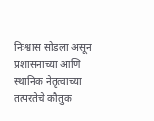निःश्वास सोडला असून प्रशासनाच्या आणि स्थानिक नेतृत्वाच्या तत्परतेचे कौतुक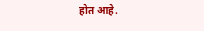होत आहे.